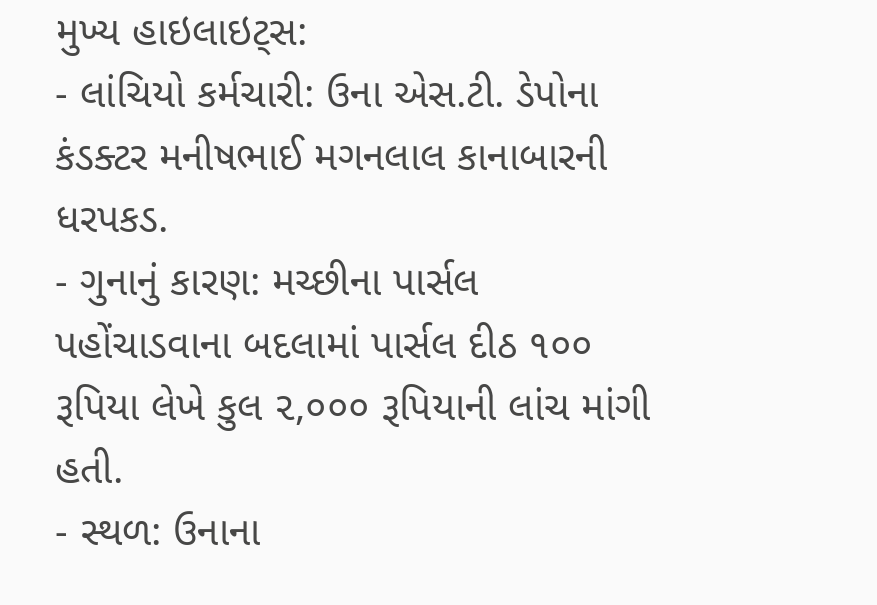મુખ્ય હાઇલાઇટ્સ:
- લાંચિયો કર્મચારી: ઉના એસ.ટી. ડેપોના કંડક્ટર મનીષભાઈ મગનલાલ કાનાબારની ધરપકડ.
- ગુનાનું કારણ: મચ્છીના પાર્સલ પહોંચાડવાના બદલામાં પાર્સલ દીઠ ૧૦૦ રૂપિયા લેખે કુલ ૨,૦૦૦ રૂપિયાની લાંચ માંગી હતી.
- સ્થળ: ઉનાના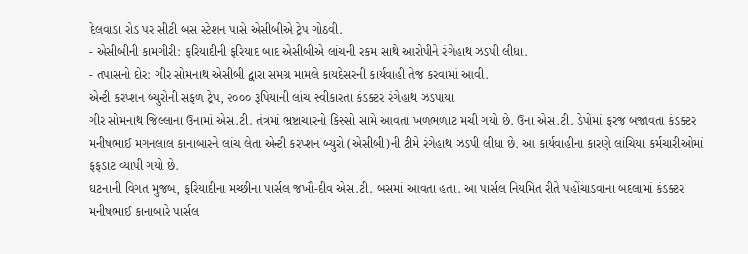દેલવાડા રોડ પર સીટી બસ સ્ટેશન પાસે એસીબીએ ટ્રેપ ગોઠવી.
- એસીબીની કામગીરી: ફરિયાદીની ફરિયાદ બાદ એસીબીએ લાંચની રકમ સાથે આરોપીને રંગેહાથ ઝડપી લીધા.
- તપાસનો દોર: ગીર સોમનાથ એસીબી દ્વારા સમગ્ર મામલે કાયદેસરની કાર્યવાહી તેજ કરવામાં આવી.
એન્ટી કરપ્શન બ્યુરોની સફળ ટ્રેપ, ૨૦૦૦ રૂપિયાની લાંચ સ્વીકારતા કંડક્ટર રંગેહાથ ઝડપાયા
ગીર સોમનાથ જિલ્લાના ઉનામાં એસ.ટી. તંત્રમાં ભ્રષ્ટાચારનો કિસ્સો સામે આવતા ખળભળાટ મચી ગયો છે. ઉના એસ.ટી. ડેપોમાં ફરજ બજાવતા કંડક્ટર મનીષભાઈ મગનલાલ કાનાબારને લાંચ લેતા એન્ટી કરપ્શન બ્યુરો (એસીબી)ની ટીમે રંગેહાથ ઝડપી લીધા છે. આ કાર્યવાહીના કારણે લાંચિયા કર્મચારીઓમાં ફફડાટ વ્યાપી ગયો છે.
ઘટનાની વિગત મુજબ, ફરિયાદીના મચ્છીના પાર્સલ જખૌ-દીવ એસ.ટી. બસમાં આવતા હતા. આ પાર્સલ નિયમિત રીતે પહોંચાડવાના બદલામાં કંડક્ટર મનીષભાઈ કાનાબારે પાર્સલ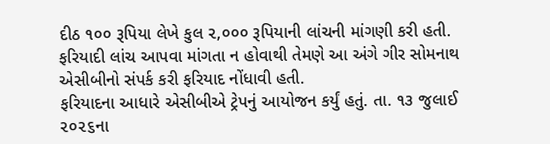દીઠ ૧૦૦ રૂપિયા લેખે કુલ ૨,૦૦૦ રૂપિયાની લાંચની માંગણી કરી હતી. ફરિયાદી લાંચ આપવા માંગતા ન હોવાથી તેમણે આ અંગે ગીર સોમનાથ એસીબીનો સંપર્ક કરી ફરિયાદ નોંધાવી હતી.
ફરિયાદના આધારે એસીબીએ ટ્રેપનું આયોજન કર્યું હતું. તા. ૧૩ જુલાઈ ૨૦૨૬ના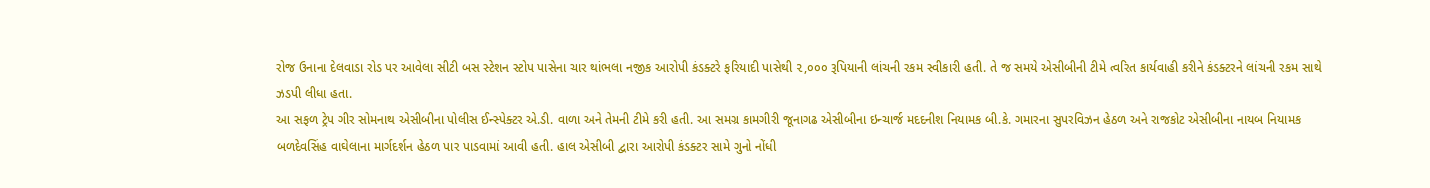રોજ ઉનાના દેલવાડા રોડ પર આવેલા સીટી બસ સ્ટેશન સ્ટોપ પાસેના ચાર થાંભલા નજીક આરોપી કંડક્ટરે ફરિયાદી પાસેથી ૨,૦૦૦ રૂપિયાની લાંચની રકમ સ્વીકારી હતી. તે જ સમયે એસીબીની ટીમે ત્વરિત કાર્યવાહી કરીને કંડક્ટરને લાંચની રકમ સાથે ઝડપી લીધા હતા.
આ સફળ ટ્રેપ ગીર સોમનાથ એસીબીના પોલીસ ઈન્સ્પેક્ટર એ.ડી. વાળા અને તેમની ટીમે કરી હતી. આ સમગ્ર કામગીરી જૂનાગઢ એસીબીના ઇન્ચાર્જ મદદનીશ નિયામક બી.કે. ગમારના સુપરવિઝન હેઠળ અને રાજકોટ એસીબીના નાયબ નિયામક બળદેવસિંહ વાઘેલાના માર્ગદર્શન હેઠળ પાર પાડવામાં આવી હતી. હાલ એસીબી દ્વારા આરોપી કંડક્ટર સામે ગુનો નોંધી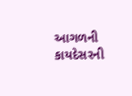આગળની કાયદેસરની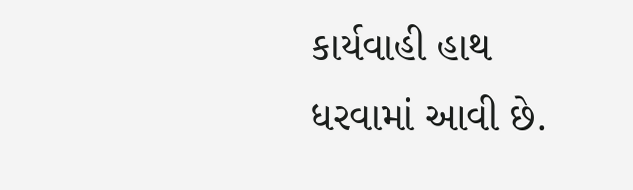કાર્યવાહી હાથ ધરવામાં આવી છે.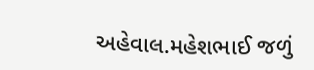અહેવાલ.મહેશભાઈ જળું